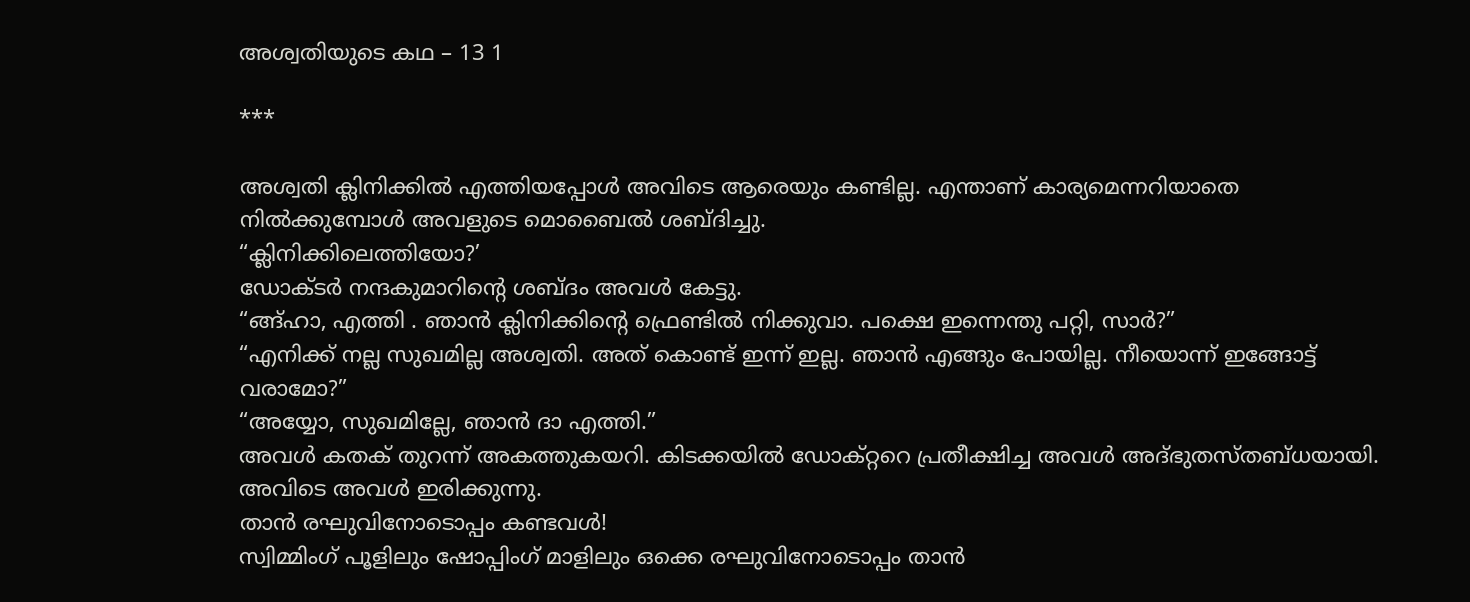അശ്വതിയുടെ കഥ – 13 1

***

അശ്വതി ക്ലിനിക്കില്‍ എത്തിയപ്പോള്‍ അവിടെ ആരെയും കണ്ടില്ല. എന്താണ് കാര്യമെന്നറിയാതെ നില്‍ക്കുമ്പോള്‍ അവളുടെ മൊബൈല്‍ ശബ്ദിച്ചു.
“ക്ലിനിക്കിലെത്തിയോ?’
ഡോക്ടര്‍ നന്ദകുമാറിന്‍റെ ശബ്ദം അവള്‍ കേട്ടു.
“ങ്ങ്ഹാ, എത്തി . ഞാന്‍ ക്ലിനിക്കിന്‍റെ ഫ്രെണ്ടില്‍ നിക്കുവാ. പക്ഷെ ഇന്നെന്തു പറ്റി, സാര്‍?”
“എനിക്ക് നല്ല സുഖമില്ല അശ്വതി. അത് കൊണ്ട് ഇന്ന്‍ ഇല്ല. ഞാന്‍ എങ്ങും പോയില്ല. നീയൊന്ന്‍ ഇങ്ങോട്ട് വരാമോ?”
“അയ്യോ, സുഖമില്ലേ, ഞാന്‍ ദാ എത്തി.”
അവള്‍ കതക് തുറന്ന് അകത്തുകയറി. കിടക്കയില്‍ ഡോക്റ്ററെ പ്രതീക്ഷിച്ച അവള്‍ അദ്ഭുതസ്തബ്ധയായി.
അവിടെ അവള്‍ ഇരിക്കുന്നു.
താന്‍ രഘുവിനോടൊപ്പം കണ്ടവള്‍!
സ്വിമ്മിംഗ് പൂളിലും ഷോപ്പിംഗ്‌ മാളിലും ഒക്കെ രഘുവിനോടൊപ്പം താന്‍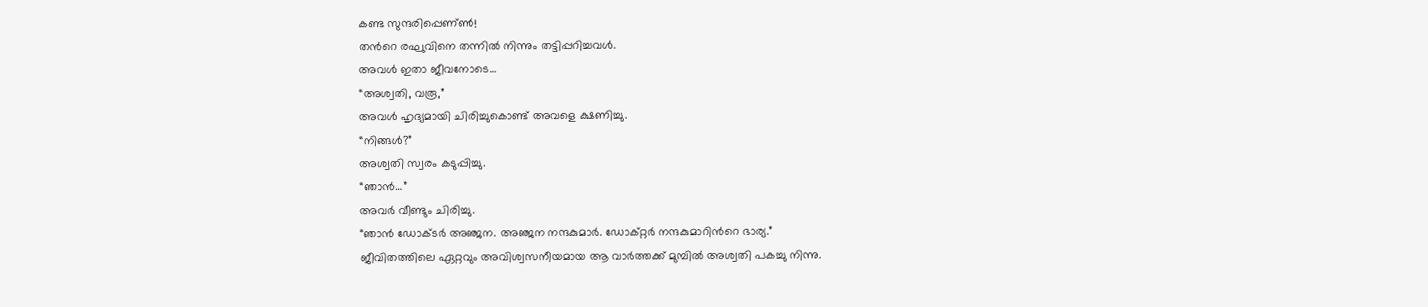കണ്ട സുന്ദരിപ്പെണ്ണ്‍!
തന്‍റെ രഘുവിനെ തന്നില്‍ നിന്നും തട്ടിപ്പറിച്ചവള്‍.
അവള്‍ ഇതാ ജീവനോടെ…
“അശ്വതി, വരൂ,”
അവള്‍ ഹൃദ്യമായി ചിരിച്ചുകൊണ്ട് അവളെ ക്ഷണിച്ചു.
“നിങ്ങള്‍?”
അശ്വതി സ്വരം കടുപ്പിച്ചു.
“ഞാന്‍…”
അവര്‍ വീണ്ടും ചിരിച്ചു.
“ഞാന്‍ ഡോക്ടര്‍ അഞ്ജന. അഞ്ജന നന്ദകുമാര്‍. ഡോക്റ്റര്‍ നന്ദകുമാറിന്‍റെ ഭാര്യ.”
ജീവിതത്തിലെ ഏറ്റവും അവിശ്വസനീയമായ ആ വാര്‍ത്തക്ക് മുമ്പില്‍ അശ്വതി പകച്ചു നിന്നു.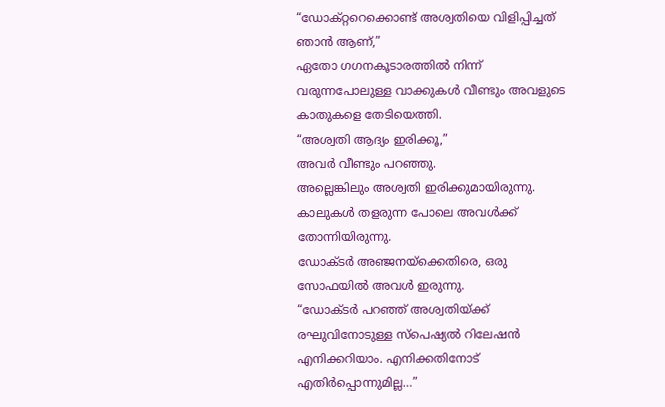“ഡോക്റ്ററെക്കൊണ്ട് അശ്വതിയെ വിളിപ്പിച്ചത് ഞാന്‍ ആണ്,”
ഏതോ ഗഗനകൂടാരത്തില്‍ നിന്ന്‍ വരുന്നപോലുള്ള വാക്കുകള്‍ വീണ്ടും അവളുടെ കാതുകളെ തേടിയെത്തി.
“അശ്വതി ആദ്യം ഇരിക്കൂ,”
അവര്‍ വീണ്ടും പറഞ്ഞു.
അല്ലെങ്കിലും അശ്വതി ഇരിക്കുമായിരുന്നു. കാലുകള്‍ തളരുന്ന പോലെ അവള്‍ക്ക് തോന്നിയിരുന്നു.
ഡോക്ടര്‍ അഞ്ജനയ്ക്കെതിരെ, ഒരു സോഫയില്‍ അവള്‍ ഇരുന്നു.
“ഡോക്ടര്‍ പറഞ്ഞ് അശ്വതിയ്ക്ക് രഘുവിനോടുള്ള സ്പെഷ്യല്‍ റിലേഷന്‍ എനിക്കറിയാം. എനിക്കതിനോട് എതിര്‍പ്പൊന്നുമില്ല…”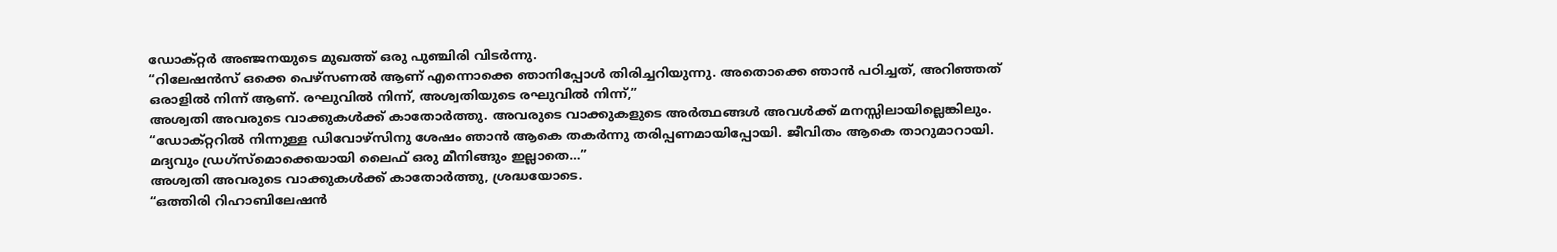ഡോക്റ്റര്‍ അഞ്ജനയുടെ മുഖത്ത് ഒരു പുഞ്ചിരി വിടര്‍ന്നു.
“റിലേഷന്‍സ് ഒക്കെ പെഴ്സണല്‍ ആണ് എന്നൊക്കെ ഞാനിപ്പോള്‍ തിരിച്ചറിയുന്നു. അതൊക്കെ ഞാന്‍ പഠിച്ചത്, അറിഞ്ഞത് ഒരാളില്‍ നിന്ന്‍ ആണ്. രഘുവില്‍ നിന്ന്‍, അശ്വതിയുടെ രഘുവില്‍ നിന്ന്‍,”
അശ്വതി അവരുടെ വാക്കുകള്‍ക്ക് കാതോര്‍ത്തു. അവരുടെ വാക്കുകളുടെ അര്‍ത്ഥങ്ങള്‍ അവള്‍ക്ക് മനസ്സിലായില്ലെങ്കിലും.
“ഡോക്റ്ററില്‍ നിന്നുള്ള ഡിവോഴ്സിനു ശേഷം ഞാന്‍ ആകെ തകര്‍ന്നു തരിപ്പണമായിപ്പോയി. ജീവിതം ആകെ താറുമാറായി. മദ്യവും ഡ്രഗ്സ്മൊക്കെയായി ലൈഫ് ഒരു മീനിങ്ങും ഇല്ലാതെ…”
അശ്വതി അവരുടെ വാക്കുകള്‍ക്ക് കാതോര്‍ത്തു, ശ്രദ്ധയോടെ.
“ഒത്തിരി റിഹാബിലേഷന്‍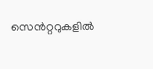സെന്‍റ്ററുകളില്‍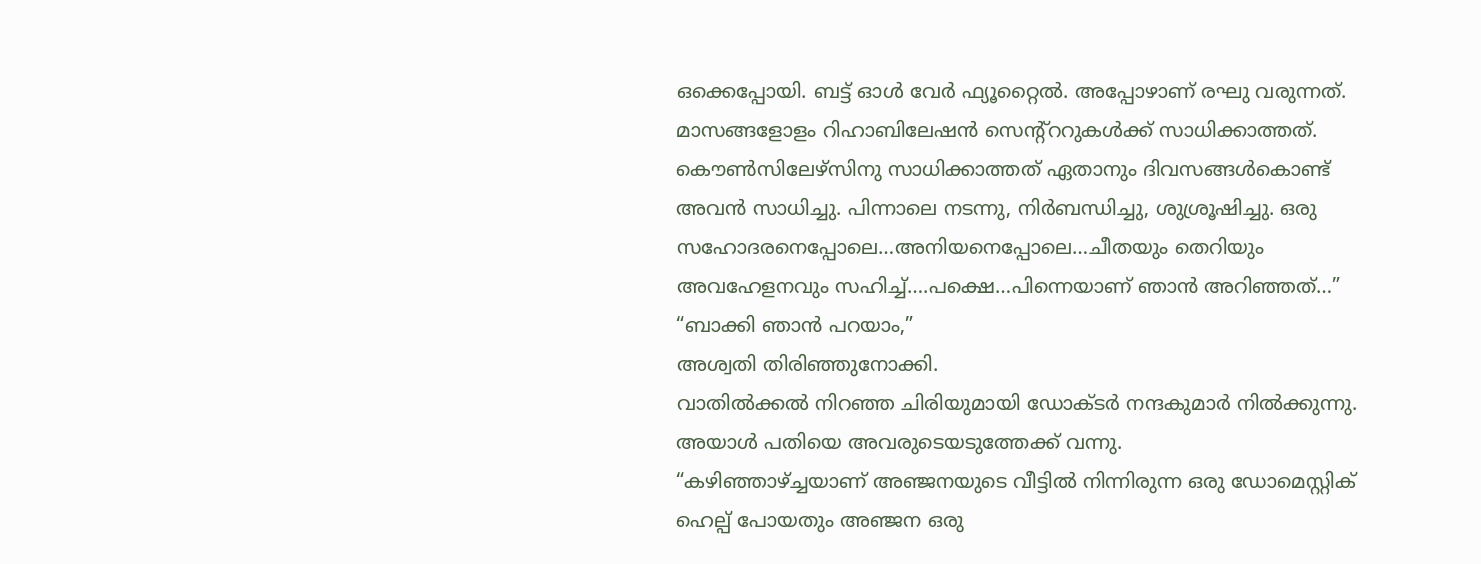ഒക്കെപ്പോയി. ബട്ട് ഓള്‍ വേര്‍ ഫ്യൂറ്റൈല്‍. അപ്പോഴാണ്‌ രഘു വരുന്നത്. മാസങ്ങളോളം റിഹാബിലേഷന്‍ സെന്‍റ്ററുകള്‍ക്ക് സാധിക്കാത്തത്. കൌണ്‍സിലേഴ്സിനു സാധിക്കാത്തത് ഏതാനും ദിവസങ്ങള്‍കൊണ്ട് അവന്‍ സാധിച്ചു. പിന്നാലെ നടന്നു, നിര്‍ബന്ധിച്ചു, ശുശ്രൂഷിച്ചു. ഒരു സഹോദരനെപ്പോലെ…അനിയനെപ്പോലെ…ചീതയും തെറിയും അവഹേളനവും സഹിച്ച്….പക്ഷെ…പിന്നെയാണ് ഞാന്‍ അറിഞ്ഞത്…”
“ബാക്കി ഞാന്‍ പറയാം,”
അശ്വതി തിരിഞ്ഞുനോക്കി.
വാതില്‍ക്കല്‍ നിറഞ്ഞ ചിരിയുമായി ഡോക്ടര്‍ നന്ദകുമാര്‍ നില്‍ക്കുന്നു.
അയാള്‍ പതിയെ അവരുടെയടുത്തേക്ക് വന്നു.
“കഴിഞ്ഞാഴ്ച്ചയാണ് അഞ്ജനയുടെ വീട്ടില്‍ നിന്നിരുന്ന ഒരു ഡോമെസ്റ്റിക് ഹെല്പ് പോയതും അഞ്ജന ഒരു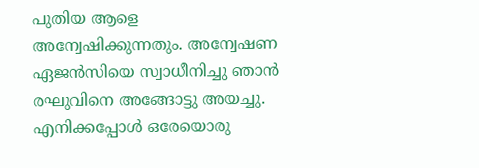പുതിയ ആളെ അന്വേഷിക്കുന്നതും. അന്വേഷണ ഏജന്‍സിയെ സ്വാധീനിച്ചു ഞാന്‍ രഘുവിനെ അങ്ങോട്ടു അയച്ചു. എനിക്കപ്പോള്‍ ഒരേയൊരു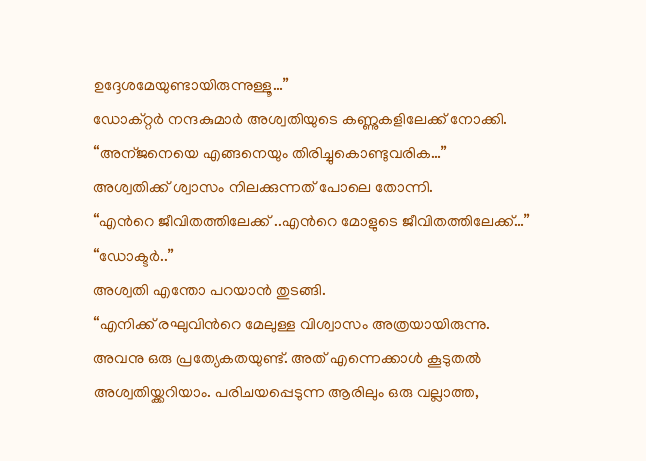ഉദ്ദേശമേയുണ്ടായിരുന്നുള്ളൂ…”
ഡോക്റ്റര്‍ നന്ദകുമാര്‍ അശ്വതിയുടെ കണ്ണുകളിലേക്ക് നോക്കി.
“അന്ജനെയെ എങ്ങനെയും തിരിച്ചുകൊണ്ടുവരിക…”
അശ്വതിക്ക് ശ്വാസം നിലക്കുന്നത് പോലെ തോന്നി.
“എന്‍റെ ജീവിതത്തിലേക്ക് ..എന്‍റെ മോളുടെ ജീവിതത്തിലേക്ക്…”
“ഡോക്ടര്‍..”
അശ്വതി എന്തോ പറയാന്‍ തുടങ്ങി.
“എനിക്ക് രഘുവിന്‍റെ മേലുള്ള വിശ്വാസം അത്രയായിരുന്നു. അവനു ഒരു പ്രത്യേകതയുണ്ട്. അത് എന്നെക്കാള്‍ കൂടുതല്‍ അശ്വതിയ്ക്കറിയാം. പരിചയപ്പെടുന്ന ആരിലും ഒരു വല്ലാത്ത,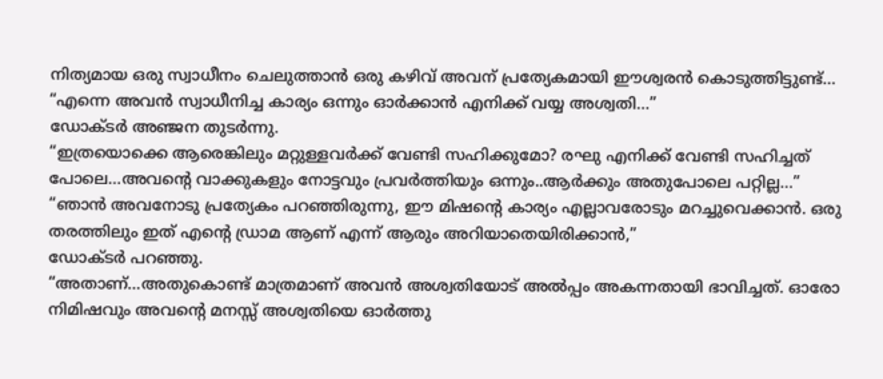നിത്യമായ ഒരു സ്വാധീനം ചെലുത്താന്‍ ഒരു കഴിവ് അവന് പ്രത്യേകമായി ഈശ്വരന്‍ കൊടുത്തിട്ടുണ്ട്…
“എന്നെ അവന്‍ സ്വാധീനിച്ച കാര്യം ഒന്നും ഓര്‍ക്കാന്‍ എനിക്ക് വയ്യ അശ്വതി…”
ഡോക്ടര്‍ അഞ്ജന തുടര്‍ന്നു.
“ഇത്രയൊക്കെ ആരെങ്കിലും മറ്റുള്ളവര്‍ക്ക് വേണ്ടി സഹിക്കുമോ? രഘു എനിക്ക് വേണ്ടി സഹിച്ചത് പോലെ…അവന്‍റെ വാക്കുകളും നോട്ടവും പ്രവര്‍ത്തിയും ഒന്നും..ആര്‍ക്കും അതുപോലെ പറ്റില്ല…”
“ഞാന്‍ അവനോടു പ്രത്യേകം പറഞ്ഞിരുന്നു, ഈ മിഷന്‍റെ കാര്യം എല്ലാവരോടും മറച്ചുവെക്കാന്‍. ഒരു തരത്തിലും ഇത് എന്‍റെ ഡ്രാമ ആണ് എന്ന്‍ ആരും അറിയാതെയിരിക്കാന്‍,”
ഡോക്ടര്‍ പറഞ്ഞു.
“അതാണ്‌…അതുകൊണ്ട് മാത്രമാണ് അവന്‍ അശ്വതിയോട്‌ അല്‍പ്പം അകന്നതായി ഭാവിച്ചത്. ഓരോ നിമിഷവും അവന്‍റെ മനസ്സ് അശ്വതിയെ ഓര്‍ത്തു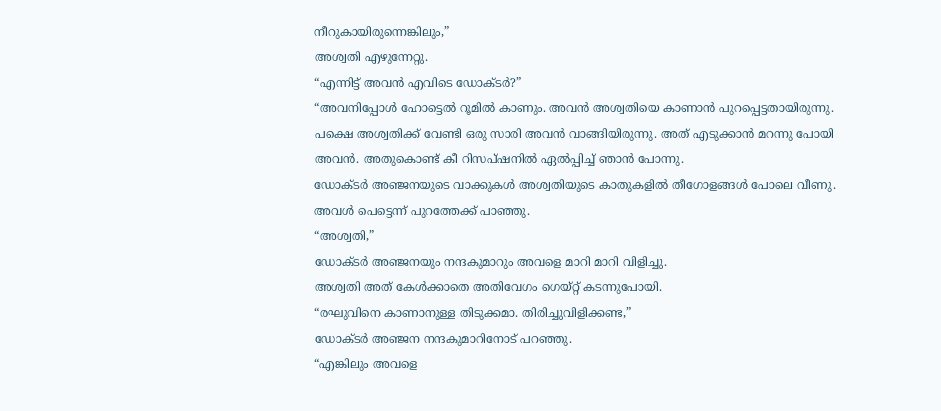നീറുകായിരുന്നെങ്കിലും,”
അശ്വതി എഴുന്നേറ്റു.
“എന്നിട്ട് അവന്‍ എവിടെ ഡോക്ടര്‍?”
“അവനിപ്പോള്‍ ഹോട്ടെല്‍ റൂമില്‍ കാണും. അവന്‍ അശ്വതിയെ കാണാന്‍ പുറപ്പെട്ടതായിരുന്നു. പക്ഷെ അശ്വതിക്ക് വേണ്ടി ഒരു സാരി അവന്‍ വാങ്ങിയിരുന്നു. അത് എടുക്കാന്‍ മറന്നു പോയി അവന്‍. അതുകൊണ്ട് കീ റിസപ്ഷനില്‍ ഏല്‍പ്പിച്ച് ഞാന്‍ പോന്നു.
ഡോക്ടര്‍ അഞ്ജനയുടെ വാക്കുകള്‍ അശ്വതിയുടെ കാതുകളില്‍ തീഗോളങ്ങള്‍ പോലെ വീണു. അവള്‍ പെട്ടെന്ന് പുറത്തേക്ക് പാഞ്ഞു.
“അശ്വതി,”
ഡോക്ടര്‍ അഞ്ജനയും നന്ദകുമാറും അവളെ മാറി മാറി വിളിച്ചു.
അശ്വതി അത് കേള്‍ക്കാതെ അതിവേഗം ഗെയ്റ്റ് കടന്നുപോയി.
“രഘുവിനെ കാണാനുള്ള തിടുക്കമാ. തിരിച്ചുവിളിക്കണ്ട,”
ഡോക്ടര്‍ അഞ്ജന നന്ദകുമാറിനോട് പറഞ്ഞു.
“എങ്കിലും അവളെ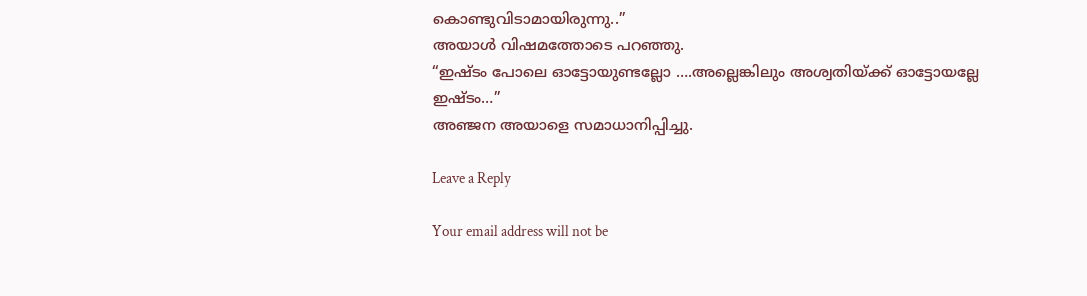കൊണ്ടുവിടാമായിരുന്നു..”
അയാള്‍ വിഷമത്തോടെ പറഞ്ഞു.
“ഇഷ്ടം പോലെ ഓട്ടോയുണ്ടല്ലോ ….അല്ലെങ്കിലും അശ്വതിയ്ക്ക് ഓട്ടോയല്ലേ ഇഷ്ടം…”
അഞ്ജന അയാളെ സമാധാനിപ്പിച്ചു.

Leave a Reply

Your email address will not be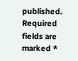published. Required fields are marked *